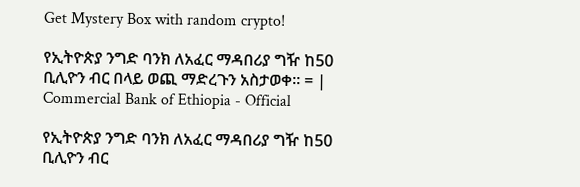Get Mystery Box with random crypto!

የኢትዮጵያ ንግድ ባንክ ለአፈር ማዳበሪያ ግዥ ከ50 ቢሊዮን ብር በላይ ወጪ ማድረጉን አስታወቀ። = | Commercial Bank of Ethiopia - Official

የኢትዮጵያ ንግድ ባንክ ለአፈር ማዳበሪያ ግዥ ከ50 ቢሊዮን ብር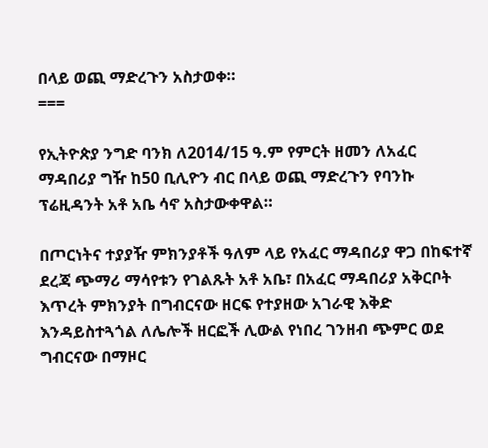በላይ ወጪ ማድረጉን አስታወቀ።
===

የኢትዮጵያ ንግድ ባንክ ለ2014/15 ዓ.ም የምርት ዘመን ለአፈር ማዳበሪያ ግዥ ከ50 ቢሊዮን ብር በላይ ወጪ ማድረጉን የባንኩ ፕሬዚዳንት አቶ አቤ ሳኖ አስታውቀዋል።

በጦርነትና ተያያዥ ምክንያቶች ዓለም ላይ የአፈር ማዳበሪያ ዋጋ በከፍተኛ ደረጃ ጭማሪ ማሳየቱን የገልጹት አቶ አቤ፣ በአፈር ማዳበሪያ አቅርቦት እጥረት ምክንያት በግብርናው ዘርፍ የተያዘው አገራዊ እቅድ እንዳይስተጓጎል ለሌሎች ዘርፎች ሊውል የነበረ ገንዘብ ጭምር ወደ ግብርናው በማዞር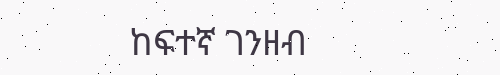ከፍተኛ ገንዘብ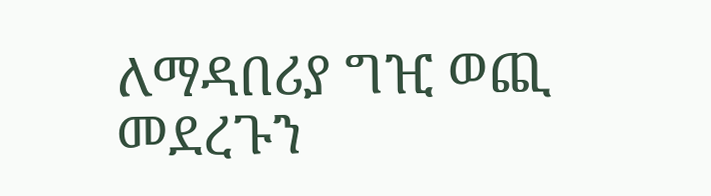ለማዳበሪያ ግዢ ወጪ መደረጉን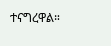ተናግረዋል።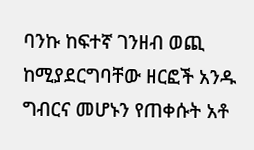ባንኩ ከፍተኛ ገንዘብ ወጪ ከሚያደርግባቸው ዘርፎች አንዱ ግብርና መሆኑን የጠቀሱት አቶ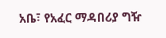አቤ፣ የአፈር ማዳበሪያ ግዥ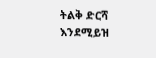ትልቅ ድርሻ እንደሚይዝ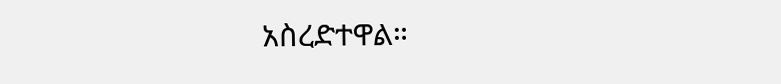አስረድተዋል።